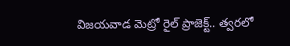విజయవాడ మెట్రో రైల్ ప్రాజెక్ట్.. త్వరలో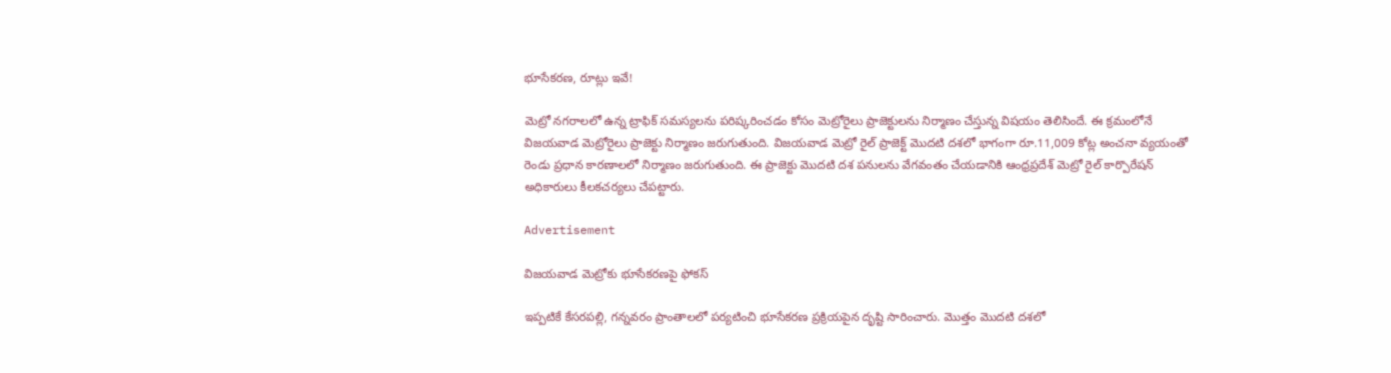భూసేకరణ, రూట్లు ఇవే!

మెట్రో నగరాలలో ఉన్న ట్రాఫిక్ సమస్యలను పరిష్కరించడం కోసం మెట్రోరైలు ప్రాజెక్టులను నిర్మాణం చేస్తున్న విషయం తెలిసిందే. ఈ క్రమంలోనే విజయవాడ మెట్రోరైలు ప్రాజెక్టు నిర్మాణం జరుగుతుంది. విజయవాడ మెట్రో రైల్ ప్రాజెక్ట్ మొదటి దశలో భాగంగా రూ.11,009 కోట్ల అంచనా వ్యయంతో రెండు ప్రధాన కారణాలలో నిర్మాణం జరుగుతుంది. ఈ ప్రాజెక్టు మొదటి దశ పనులను వేగవంతం చేయడానికి ఆంధ్రప్రదేశ్ మెట్రో రైల్ కార్పొరేషన్ అధికారులు కీలకచర్యలు చేపట్టారు.

Advertisement

విజయవాడ మెట్రోకు భూసేకరణపై ఫోకస్

ఇప్పటికే కేసరపల్లి, గన్నవరం ప్రాంతాలలో పర్యటించి భూసేకరణ ప్రక్రియపైన దృష్టి సారించారు. మొత్తం మొదటి దశలో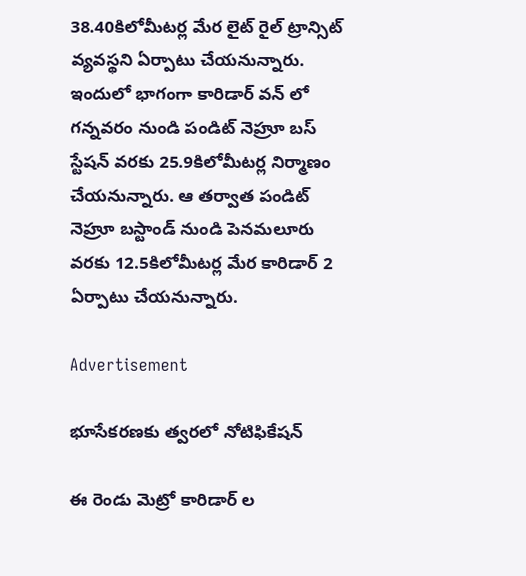38.40కిలోమీటర్ల మేర లైట్ రైల్ ట్రాన్సిట్ వ్యవస్థని ఏర్పాటు చేయనున్నారు. ఇందులో భాగంగా కారిడార్ వన్ లో గన్నవరం నుండి పండిట్ నెహ్రూ బస్ స్టేషన్ వరకు 25.9కిలోమీటర్ల నిర్మాణం చేయనున్నారు. ఆ తర్వాత పండిట్ నెహ్రూ బస్టాండ్ నుండి పెనమలూరు వరకు 12.5కిలోమీటర్ల మేర కారిడార్ 2 ఏర్పాటు చేయనున్నారు.

Advertisement

భూసేకరణకు త్వరలో నోటిఫికేషన్

ఈ రెండు మెట్రో కారిడార్ ల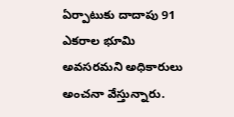ఏర్పాటుకు దాదాపు 91 ఎకరాల భూమి అవసరమని అధికారులు అంచనా వేస్తున్నారు.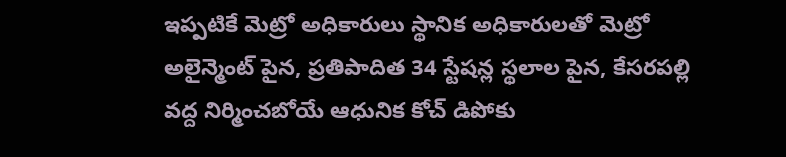ఇప్పటికే మెట్రో అధికారులు స్థానిక అధికారులతో మెట్రో అలైన్మెంట్ పైన, ప్రతిపాదిత 34 స్టేషన్ల స్థలాల పైన, కేసరపల్లి వద్ద నిర్మించబోయే ఆధునిక కోచ్ డిపోకు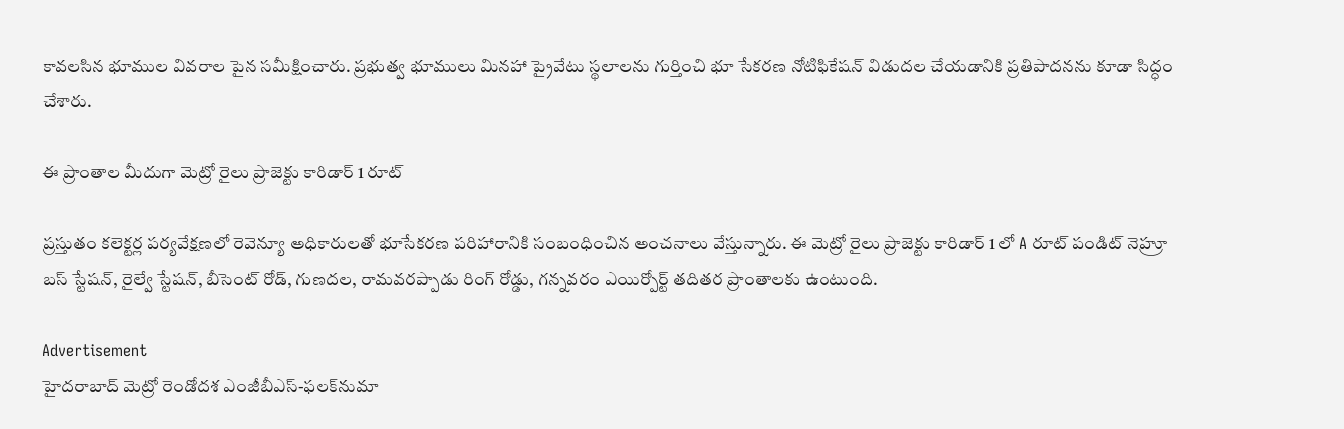కావలసిన భూముల వివరాల పైన సమీక్షించారు. ప్రభుత్వ భూములు మినహా ప్రైవేటు స్థలాలను గుర్తించి భూ సేకరణ నోటిఫికేషన్ విడుదల చేయడానికి ప్రతిపాదనను కూడా సిద్ధం చేశారు.

ఈ ప్రాంతాల మీదుగా మెట్రో రైలు ప్రాజెక్టు కారిడార్ 1 రూట్

ప్రస్తుతం కలెక్టర్ల పర్యవేక్షణలో రెవెన్యూ అధికారులతో భూసేకరణ పరిహారానికి సంబంధించిన అంచనాలు వేస్తున్నారు. ఈ మెట్రో రైలు ప్రాజెక్టు కారిడార్ 1 లో A రూట్ పండిట్ నెహ్రూ బస్ స్టేషన్, రైల్వే స్టేషన్, బీసెంట్ రోడ్, గుణదల, రామవరప్పాడు రింగ్ రోడ్డు, గన్నవరం ఎయిర్పోర్ట్ తదితర ప్రాంతాలకు ఉంటుంది.

Advertisement
హైదరాబాద్ మెట్రో రెండోదశ ఎంజీబీఎస్-ఫలక్‌నుమా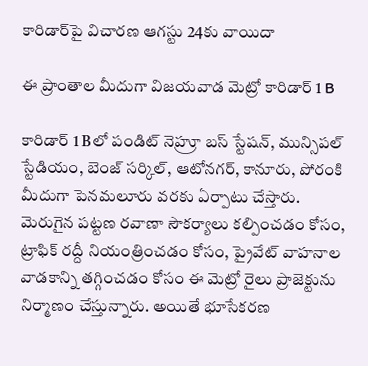కారిడార్‌పై విచారణ ఆగస్టు 24కు వాయిదా

ఈ ప్రాంతాల మీదుగా విజయవాడ మెట్రో కారిడార్ 1 B

కారిడార్ 1 Bలో పండిట్ నెహ్రూ బస్ స్టేషన్, మున్సిపల్ స్టేడియం, బెంజ్ సర్కిల్, ఆటోనగర్, కానూరు, పోరంకి మీదుగా పెనమలూరు వరకు ఏర్పాటు చేస్తారు. మెరుగైన పట్టణ రవాణా సౌకర్యాలు కల్పించడం కోసం, ట్రాఫిక్ రద్దీ నియంత్రించడం కోసం, ప్రైవేట్ వాహనాల వాడకాన్ని తగ్గించడం కోసం ఈ మెట్రో రైలు ప్రాజెక్టును నిర్మాణం చేస్తున్నారు. అయితే భూసేకరణ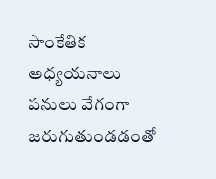సాంకేతిక అధ్యయనాలు పనులు వేగంగా జరుగుతుండడంతో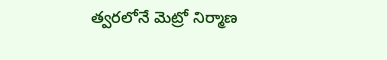త్వరలోనే మెట్రో నిర్మాణ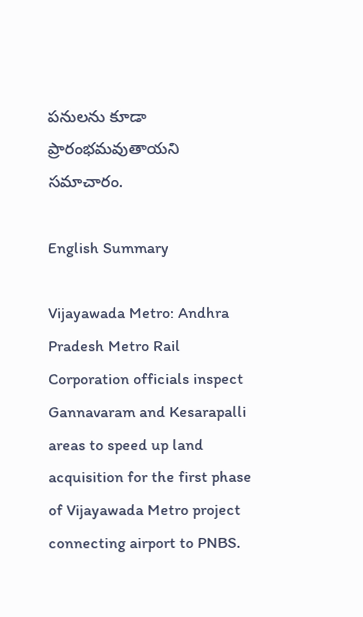పనులను కూడా ప్రారంభమవుతాయని సమాచారం.

English Summary

Vijayawada Metro: Andhra Pradesh Metro Rail Corporation officials inspect Gannavaram and Kesarapalli areas to speed up land acquisition for the first phase of Vijayawada Metro project connecting airport to PNBS.